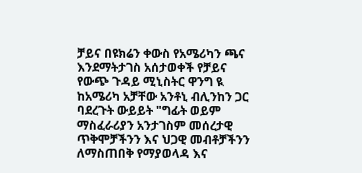ቻይና በዩክሬን ቀውስ የአሜሪካን ጫና እንደማትታገስ አሰታወቀች የቻይና የውጭ ጉዳይ ሚኒስትር ዋንግ ዪ ከአሜሪካ አቻቸው አንቶኒ ብሊንከን ጋር ባደረጉት ውይይት "ግፊት ወይም ማስፈራሪያን አንታገስም መሰረታዊ ጥቅሞቻችንን እና ህጋዊ መብቶቻችንን ለማስጠበቅ የማያወላዳ እና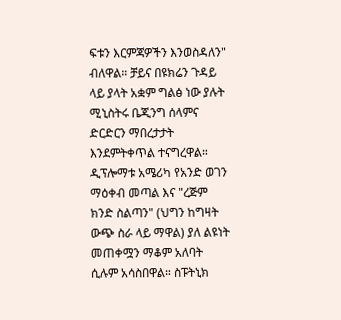ፍቱን እርምጃዎችን እንወስዳለን" ብለዋል። ቻይና በዩክሬን ጉዳይ ላይ ያላት አቋም ግልፅ ነው ያሉት ሚኒስትሩ ቤጂንግ ሰላምና ድርድርን ማበረታታት እንደምትቀጥል ተናግረዋል። ዲፕሎማቱ አሜሪካ የአንድ ወገን ማዕቀብ መጣል እና "ረጅም ክንድ ስልጣን" (ህግን ከግዛት ውጭ ስራ ላይ ማዋል) ያለ ልዩነት መጠቀሟን ማቆም አለባት ሲሉም አሳስበዋል። ስፑትኒክ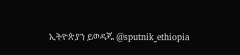ኢትዮጵያን ይወዳጁ @sputnik_ethiopia